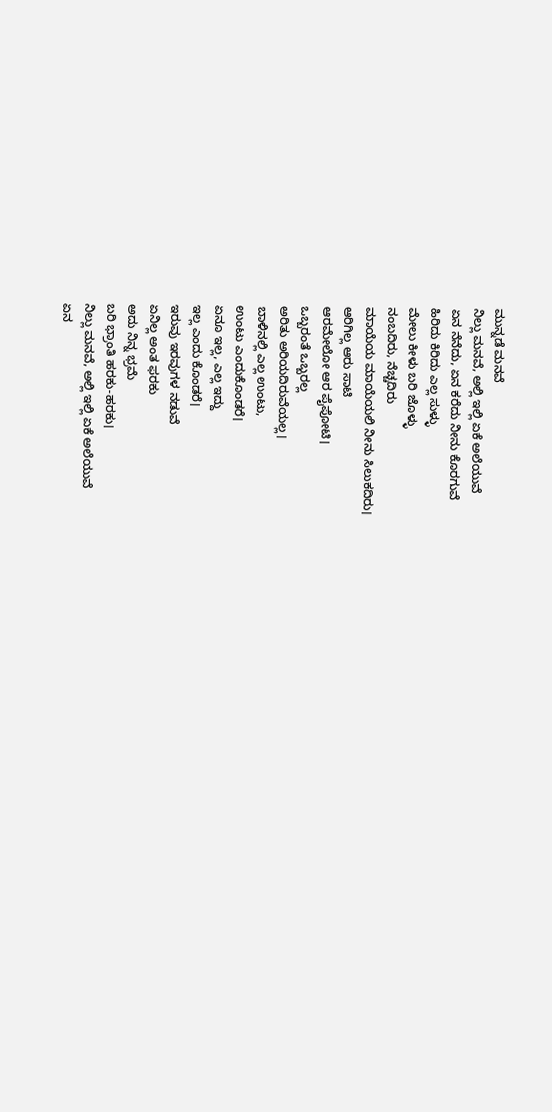ಮುನ್ನಡೆ ಮನವೆ
ನಿಲ್ಲು ಮನವೆ, ಅಲ್ಲಿ ಇಲ್ಲಿ ಏಕೆ ಅಲೆಯುವೆ
ಏನ ನೆನೆದು, ಏನ ಕರೆದು ನೀನು ಕೊರಗುವೆ
ಹಿರಿದು ಕಿರಿದು ಎಲ್ಲ ಸುಳ್ಳು
ಮೇಲು ಕೀಳು ಬರಿ ಜೊಳ್ಳು
ನಂಬದಿರು, ನೆಚ್ಚದಿರು
ಮಾಯೆಯ ಮಾಯೆಯಲಿ ನೀನು ಸಿಲುಕದಿರು।
ಆರಿಗಿಲ್ಲ ಆರು ಸಾಟಿ
ಆರಮೇಲೋ ಆರ ಪೈಪೋಟಿ।
ಒಬ್ಬರಂತೆ ಒಬ್ಬರಲ್ಲ
ಅರಿತು ಅರಿಯದಿರುವೆಯಲ್ಲ।
ಬಾಳಿನಲ್ಲಿ ಎಲ್ಲ ಉಂಟು,
ಉಂಟು ಎಂದುಕೊಂಡರೆ।
ಏನೂ ಇಲ್ಲ, ಎಲ್ಲ ಇದ್ದು
ಇಲ್ಲ ಎಂದು ಕೊಂಡರೆ।
ಇರುವು ಇರವುಗಳ ನಡುವೆ
ಏನಿಲ್ಲ ಅಂತ ಫರಕು
ಅದು ನಿನ್ನ ಭ್ರಮೆ
ಬರಿ ಭ್ರಾಂತಿ ಹರಕು-ಹರಕು।
ನಿಲ್ಲು ಮನವೆ, ಅಲ್ಲಿ ಇಲ್ಲಿ ಏಕೆ ಅಲೆಯುವೆ
ಏನ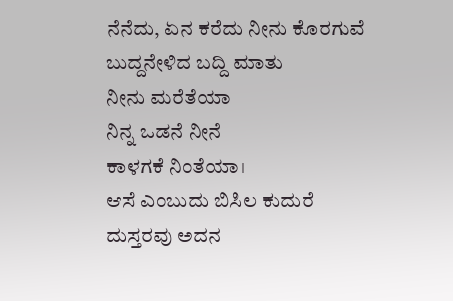ನೆನೆದು, ಏನ ಕರೆದು ನೀನು ಕೊರಗುವೆ
ಬುದ್ದನೇಳಿದ ಬದ್ದಿ ಮಾತು
ನೀನು ಮರೆತೆಯಾ
ನಿನ್ನ ಒಡನೆ ನೀನೆ
ಕಾಳಗಕೆ ನಿಂತೆಯಾ।
ಆಸೆ ಎಂಬುದು ಬಿಸಿಲ ಕುದುರೆ
ದುಸ್ತರವು ಅದನ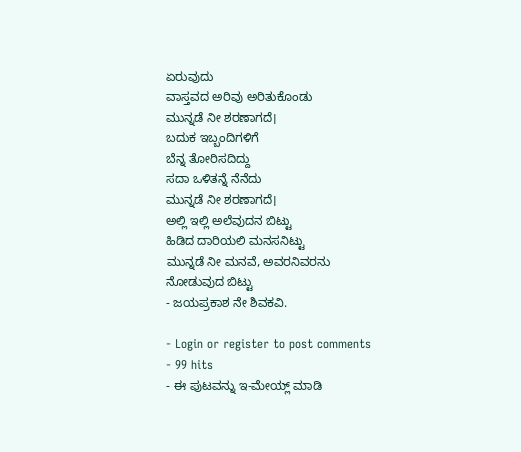ಏರುವುದು
ವಾಸ್ತವದ ಅರಿವು ಅರಿತುಕೊಂಡು
ಮುನ್ನಡೆ ನೀ ಶರಣಾಗದೆ।
ಬದುಕ ಇಬ್ಬಂದಿಗಳಿಗೆ
ಬೆನ್ನ ತೋರಿಸದಿದ್ದು
ಸದಾ ಒಳಿತನ್ನೆ ನೆನೆದು
ಮುನ್ನಡೆ ನೀ ಶರಣಾಗದೆ।
ಅಲ್ಲಿ ಇಲ್ಲಿ ಅಲೆವುದನ ಬಿಟ್ಟು
ಹಿಡಿದ ದಾರಿಯಲಿ ಮನಸನಿಟ್ಟು
ಮುನ್ನಡೆ ನೀ ಮನವೆ, ಅವರನಿವರನು ನೋಡುವುದ ಬಿಟ್ಟು
- ಜಯಪ್ರಕಾಶ ನೇ ಶಿವಕವಿ.

- Login or register to post comments
- 99 hits
- ಈ ಪುಟವನ್ನು ಇ-ಮೇಯ್ಲ್ ಮಾಡಿ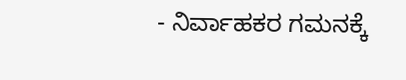- ನಿರ್ವಾಹಕರ ಗಮನಕ್ಕೆ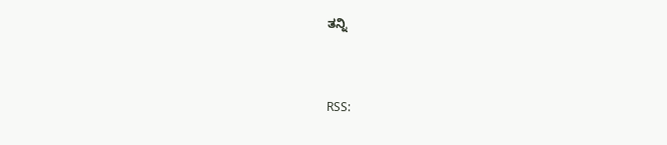ತನ್ನಿ



RSS: